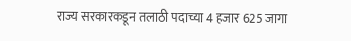राज्य सरकारकडून तलाठी पदाच्या 4 हजार 625 जागा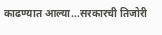काढण्यात आल्या...सरकारची तिजोरी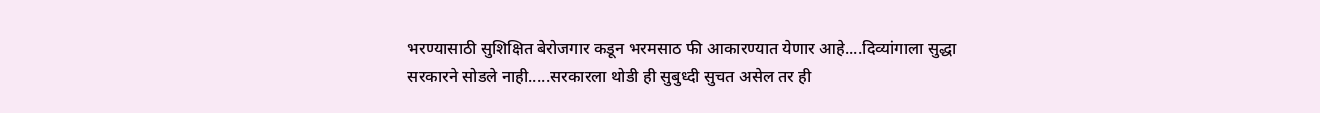भरण्यासाठी सुशिक्षित बेरोजगार कडून भरमसाठ फी आकारण्यात येणार आहे....दिव्यांगाला सुद्धा सरकारने सोडले नाही.....सरकारला थोडी ही सुबुध्दी सुचत असेल तर ही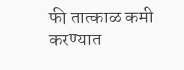फी तात्काळ कमी करण्यात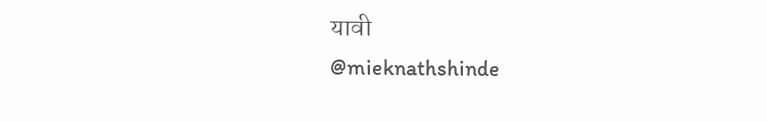यावी
@mieknathshinde